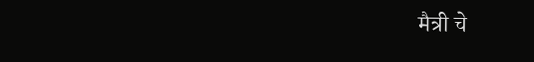मैत्री चे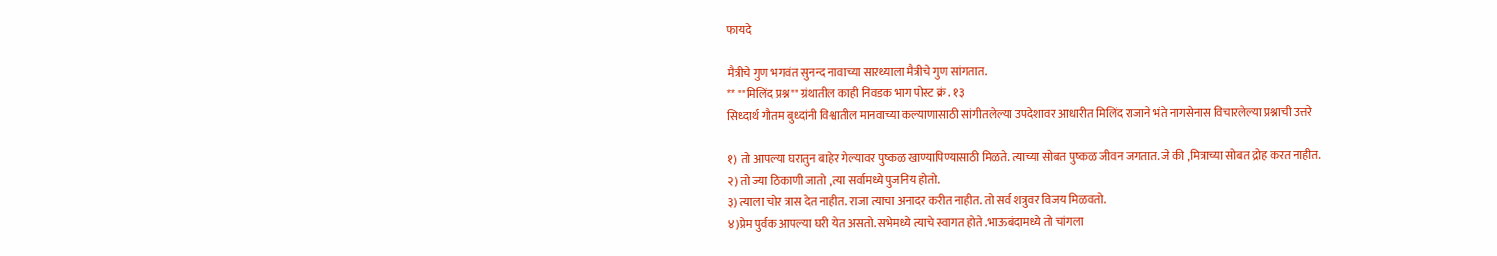फायदे

मैत्रीचे गुण भगवंत सुनन्द नावाच्या सारथ्याला मैत्रीचे गुण सांगतात.
** ""मिलिंद प्रश्न"" ग्रंथातील काही निवडक भाग पोस्ट क्रं . १३
सिध्दार्थ गौतम बुध्दांनी विश्वातील मानवाच्या कल्याणासाठी सांगीतलेल्या उपदेशावर आधारीत मिलिंद राजाने भंते नागसेनास विचारलेल्या प्रश्नाची उत्तरे

१) तो आपल्या घरातुन बाहेर गेल्यावर पुष्कळ खाण्यापिण्यासाठी मिळते. त्याच्या सोबत पुष्कळ जीवन जगतात. जे की ,मित्राच्या सोबत द्रोह करत नाहीत.
२) तो ज्या ठिकाणी जातो ,त्या सर्वामध्ये पुजनिय होतो.
३) त्याला चोर त्रास देत नाहीत. राजा त्याचा अनादर करीत नाहीत. तो सर्व शत्रुवर विजय मिळवतो.
४)प्रेम पुर्वक आपल्या घरी येत असतो. सभेमध्ये त्याचे स्वागत होते .भाऊबंदामध्ये तो चांगला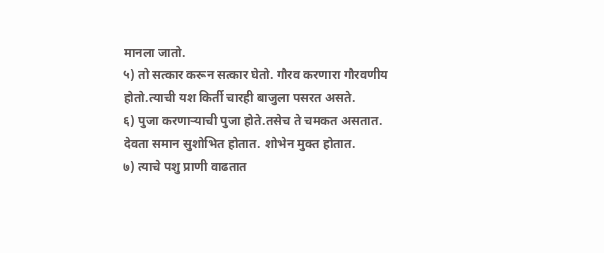मानला जातो.
५) तो सत्कार करून सत्कार घेतो. गौरव करणारा गौरवणीय होतो.त्याची यश किर्ती चारही बाजुला पसरत असते.
६) पुजा करणाऱ्याची पुजा होते.तसेच ते चमकत असतात. देवता समान सुशोभित होतात. शोभेन मुक्त होतात.
७) त्याचे पशु प्राणी वाढतात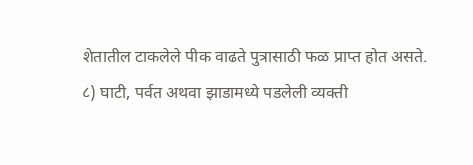शेतातील टाकलेले पीक वाढते पुत्रासाठी फळ प्राप्त होत असते.
८) घाटी, पर्वत अथवा झाडामध्ये पडलेली व्यक्ती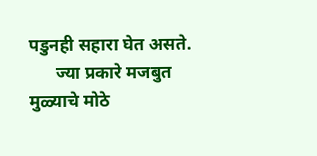पडुनही सहारा घेत असते.
      ज्या प्रकारे मजबुत मुळ्याचे मोठे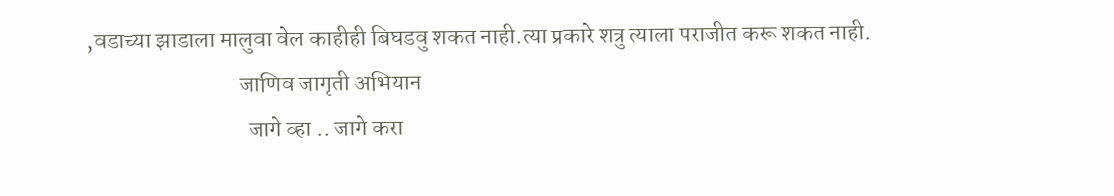,वडाच्या झाडाला मालुवा वेल काहीही बिघडवु शकत नाही.त्या प्रकारे शत्रु त्याला पराजीत करू शकत नाही.
                                 जाणिव जागृती अभियान
                                   जागे व्हा .. जागे करा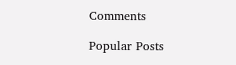Comments

Popular Posts